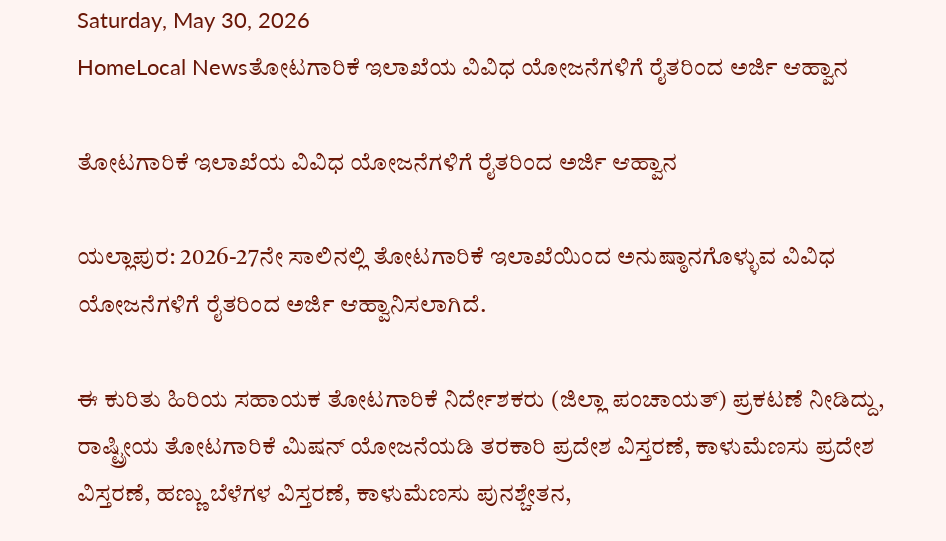Saturday, May 30, 2026
HomeLocal Newsತೋಟಗಾರಿಕೆ ಇಲಾಖೆಯ ವಿವಿಧ ಯೋಜನೆಗಳಿಗೆ ರೈತರಿಂದ ಅರ್ಜಿ ಆಹ್ವಾನ

ತೋಟಗಾರಿಕೆ ಇಲಾಖೆಯ ವಿವಿಧ ಯೋಜನೆಗಳಿಗೆ ರೈತರಿಂದ ಅರ್ಜಿ ಆಹ್ವಾನ

ಯಲ್ಲಾಪುರ: 2026-27ನೇ ಸಾಲಿನಲ್ಲಿ ತೋಟಗಾರಿಕೆ ಇಲಾಖೆಯಿಂದ ಅನುಷ್ಠಾನಗೊಳ್ಳುವ ವಿವಿಧ ಯೋಜನೆಗಳಿಗೆ ರೈತರಿಂದ ಅರ್ಜಿ ಆಹ್ವಾನಿಸಲಾಗಿದೆ.

ಈ ಕುರಿತು ಹಿರಿಯ ಸಹಾಯಕ ತೋಟಗಾರಿಕೆ ನಿರ್ದೇಶಕರು (ಜಿಲ್ಲಾ ಪಂಚಾಯತ್) ಪ್ರಕಟಣೆ ನೀಡಿದ್ದು, ರಾಷ್ಟ್ರೀಯ ತೋಟಗಾರಿಕೆ ಮಿಷನ್ ಯೋಜನೆಯಡಿ ತರಕಾರಿ ಪ್ರದೇಶ ವಿಸ್ತರಣೆ, ಕಾಳುಮೆಣಸು ಪ್ರದೇಶ ವಿಸ್ತರಣೆ, ಹಣ್ಣು ಬೆಳೆಗಳ ವಿಸ್ತರಣೆ, ಕಾಳುಮೆಣಸು ಪುನಶ್ಚೇತನ,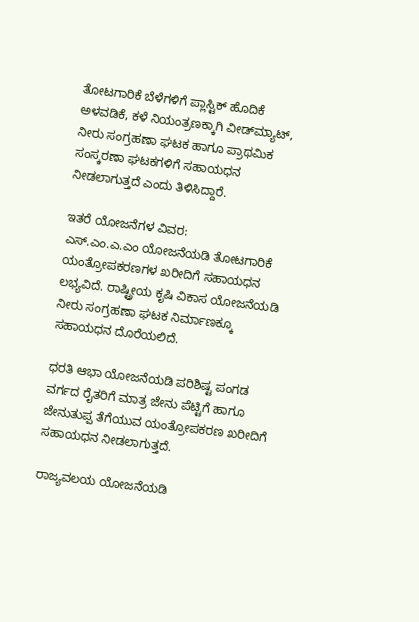ತೋಟಗಾರಿಕೆ ಬೆಳೆಗಳಿಗೆ ಪ್ಲಾಸ್ಟಿಕ್ ಹೊದಿಕೆ ಅಳವಡಿಕೆ, ಕಳೆ ನಿಯಂತ್ರಣಕ್ಕಾಗಿ ವೀಡ್‌ಮ್ಯಾಟ್, ನೀರು ಸಂಗ್ರಹಣಾ ಘಟಕ ಹಾಗೂ ಪ್ರಾಥಮಿಕ ಸಂಸ್ಕರಣಾ ಘಟಕಗಳಿಗೆ ಸಹಾಯಧನ ನೀಡಲಾಗುತ್ತದೆ ಎಂದು ತಿಳಿಸಿದ್ದಾರೆ.

ಇತರೆ ಯೋಜನೆಗಳ ವಿವರ:
ಎಸ್‌.ಎಂ‌.ಎ‌.ಎಂ ಯೋಜನೆಯಡಿ ತೋಟಗಾರಿಕೆ ಯಂತ್ರೋಪಕರಣಗಳ ಖರೀದಿಗೆ ಸಹಾಯಧನ ಲಭ್ಯವಿದೆ. ರಾಷ್ಟ್ರೀಯ ಕೃಷಿ ವಿಕಾಸ ಯೋಜನೆಯಡಿ ನೀರು ಸಂಗ್ರಹಣಾ ಘಟಕ ನಿರ್ಮಾಣಕ್ಕೂ ಸಹಾಯಧನ ದೊರೆಯಲಿದೆ.

ಧರತಿ ಆಭಾ ಯೋಜನೆಯಡಿ ಪರಿಶಿಷ್ಟ ಪಂಗಡ ವರ್ಗದ ರೈತರಿಗೆ ಮಾತ್ರ ಜೇನು ಪೆಟ್ಟಿಗೆ ಹಾಗೂ ಜೇನುತುಪ್ಪ ತೆಗೆಯುವ ಯಂತ್ರೋಪಕರಣ ಖರೀದಿಗೆ ಸಹಾಯಧನ ನೀಡಲಾಗುತ್ತದೆ.

ರಾಜ್ಯವಲಯ ಯೋಜನೆಯಡಿ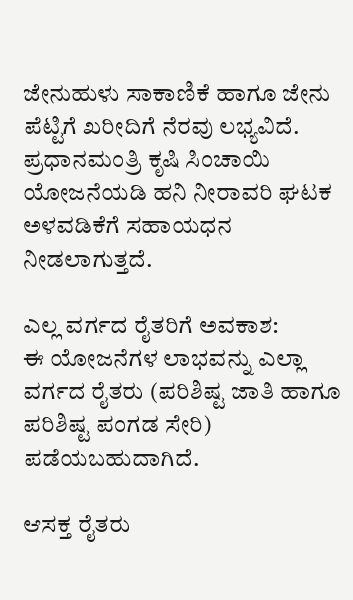ಜೇನುಹುಳು ಸಾಕಾಣಿಕೆ ಹಾಗೂ ಜೇನು ಪೆಟ್ಟಿಗೆ ಖರೀದಿಗೆ ನೆರವು ಲಭ್ಯವಿದೆ. ಪ್ರಧಾನಮಂತ್ರಿ ಕೃಷಿ ಸಿಂಚಾಯಿ ಯೋಜನೆಯಡಿ ಹನಿ ನೀರಾವರಿ ಘಟಕ ಅಳವಡಿಕೆಗೆ ಸಹಾಯಧನ ನೀಡಲಾಗುತ್ತದೆ.

ಎಲ್ಲ ವರ್ಗದ ರೈತರಿಗೆ ಅವಕಾಶ:
ಈ ಯೋಜನೆಗಳ ಲಾಭವನ್ನು ಎಲ್ಲಾ ವರ್ಗದ ರೈತರು (ಪರಿಶಿಷ್ಟ ಜಾತಿ ಹಾಗೂ ಪರಿಶಿಷ್ಟ ಪಂಗಡ ಸೇರಿ) ಪಡೆಯಬಹುದಾಗಿದೆ.

ಆಸಕ್ತ ರೈತರು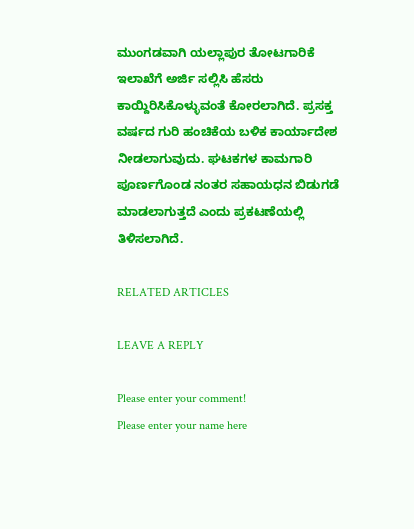ಮುಂಗಡವಾಗಿ ಯಲ್ಲಾಪುರ ತೋಟಗಾರಿಕೆ ಇಲಾಖೆಗೆ ಅರ್ಜಿ ಸಲ್ಲಿಸಿ ಹೆಸರು ಕಾಯ್ದಿರಿಸಿಕೊಳ್ಳುವಂತೆ ಕೋರಲಾಗಿದೆ. ಪ್ರಸಕ್ತ ವರ್ಷದ ಗುರಿ ಹಂಚಿಕೆಯ ಬಳಿಕ ಕಾರ್ಯಾದೇಶ ನೀಡಲಾಗುವುದು. ಘಟಕಗಳ ಕಾಮಗಾರಿ ಪೂರ್ಣಗೊಂಡ ನಂತರ ಸಹಾಯಧನ ಬಿಡುಗಡೆ ಮಾಡಲಾಗುತ್ತದೆ ಎಂದು ಪ್ರಕಟಣೆಯಲ್ಲಿ ತಿಳಿಸಲಾಗಿದೆ.

RELATED ARTICLES

LEAVE A REPLY

Please enter your comment!
Please enter your name here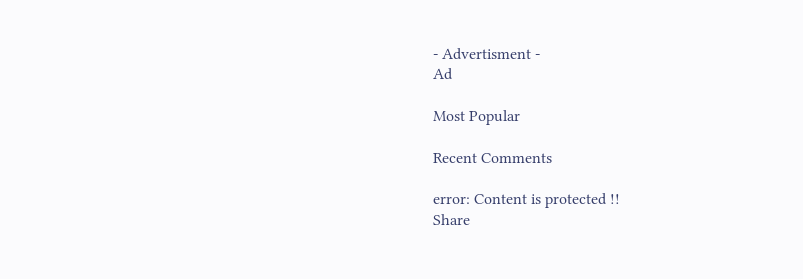- Advertisment -
Ad

Most Popular

Recent Comments

error: Content is protected !!
Share